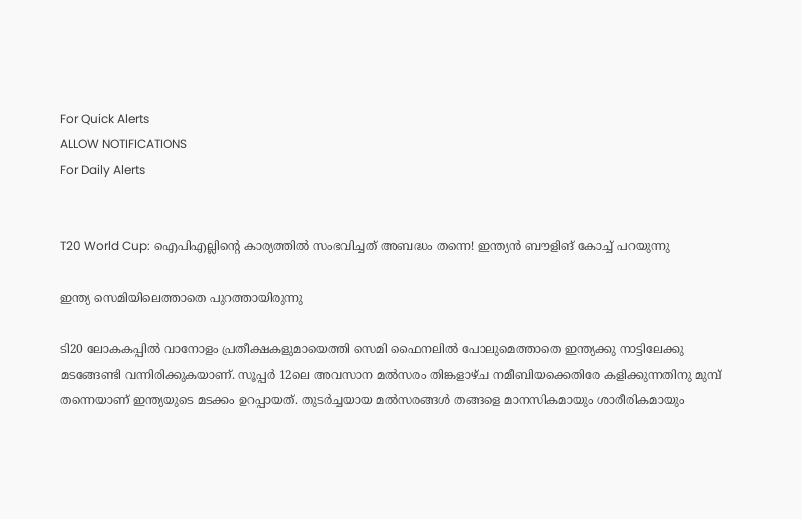For Quick Alerts
ALLOW NOTIFICATIONS
For Daily Alerts


T20 World Cup: ഐപിഎല്ലിന്റെ കാര്യത്തില്‍ സംഭവിച്ചത് അബദ്ധം തന്നെ! ഇന്ത്യന്‍ ബൗളിങ് കോച്ച് പറയുന്നു

ഇന്ത്യ സെമിയിലെത്താതെ പുറത്തായിരുന്നു

ടി20 ലോകകപ്പില്‍ വാനോളം പ്രതീക്ഷകളുമായെത്തി സെമി ഫൈനലില്‍ പോലുമെത്താതെ ഇന്ത്യക്കു നാട്ടിലേക്കു മടങ്ങേണ്ടി വന്നിരിക്കുകയാണ്. സൂപ്പര്‍ 12ലെ അവസാന മല്‍സരം തിങ്കളാഴ്ച നമീബിയക്കെതിരേ കളിക്കുന്നതിനു മുമ്പ് തന്നെയാണ് ഇന്ത്യയുടെ മടക്കം ഉറപ്പായത്. തുടര്‍ച്ചയായ മല്‍സരങ്ങള്‍ തങ്ങളെ മാനസികമായും ശാരീരികമായും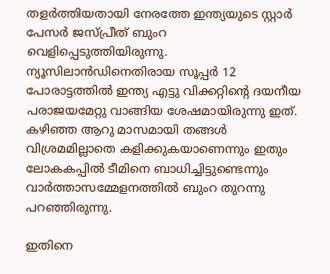തളര്‍ത്തിയതായി നേരത്തേ ഇന്ത്യയുടെ സ്റ്റാര്‍ പേസര്‍ ജസ്പ്രീത് ബുംറ വെളിപ്പെടുത്തിയിരുന്നു. ന്യൂസിലാന്‍ഡിനെതിരായ സൂപ്പര്‍ 12 പോരാട്ടത്തില്‍ ഇന്ത്യ എട്ടു വിക്കറ്റിന്റെ ദയനീയ പരാജയമേറ്റു വാങ്ങിയ ശേഷമായിരുന്നു ഇത്. കഴിഞ്ഞ ആറു മാസമായി തങ്ങള്‍ വിശ്രമമില്ലാതെ കളിക്കുകയാണെന്നും ഇതും ലോകകപ്പില്‍ ടീമിനെ ബാധിച്ചിട്ടുണ്ടെന്നും വാര്‍ത്താസമ്മേളനത്തില്‍ ബുംറ തുറന്നു പറഞ്ഞിരുന്നു.

ഇതിനെ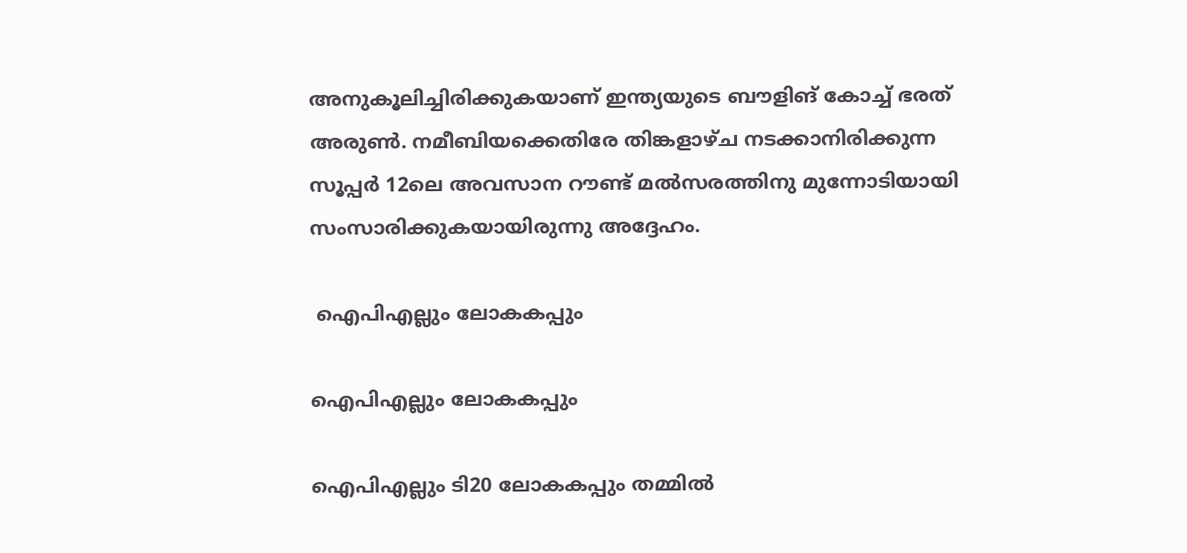അനുകൂലിച്ചിരിക്കുകയാണ് ഇന്ത്യയുടെ ബൗളിങ് കോച്ച് ഭരത് അരുണ്‍. നമീബിയക്കെതിരേ തിങ്കളാഴ്ച നടക്കാനിരിക്കുന്ന സൂപ്പര്‍ 12ലെ അവസാന റൗണ്ട് മല്‍സരത്തിനു മുന്നോടിയായി സംസാരിക്കുകയായിരുന്നു അദ്ദേഹം.

 ഐപിഎല്ലും ലോകകപ്പും

ഐപിഎല്ലും ലോകകപ്പും

ഐപിഎല്ലും ടി20 ലോകകപ്പും തമ്മില്‍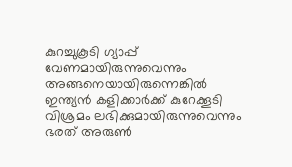കുറച്ചുകൂടി ഗ്യാപ്പ് വേണമായിരുന്നുവെന്നും അങ്ങനെയായിരുന്നെങ്കില്‍ ഇന്ത്യന്‍ കളിക്കാര്‍ക്ക് കുറേക്കൂടി വിശ്രമം ലഭിക്കുമായിരുന്നുവെന്നും ഭരത് അരുണ്‍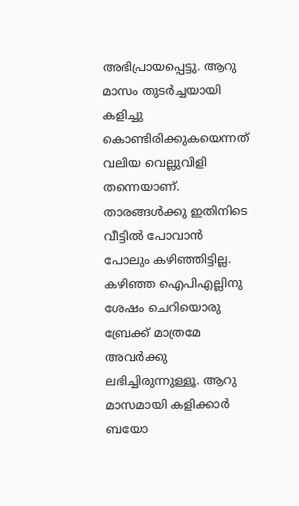അഭിപ്രായപ്പെട്ടു. ആറു മാസം തുടര്‍ച്ചയായി കളിച്ചു കൊണ്ടിരിക്കുകയെന്നത് വലിയ വെല്ലുവിളി തന്നെയാണ്. താരങ്ങള്‍ക്കു ഇതിനിടെ വീട്ടില്‍ പോവാന്‍ പോലും കഴിഞ്ഞിട്ടില്ല. കഴിഞ്ഞ ഐപിഎല്ലിനു ശേഷം ചെറിയൊരു ബ്രേക്ക് മാത്രമേ അവര്‍ക്കു ലഭിച്ചിരുന്നുള്ളൂ. ആറു മാസമായി കളിക്കാര്‍ ബയോ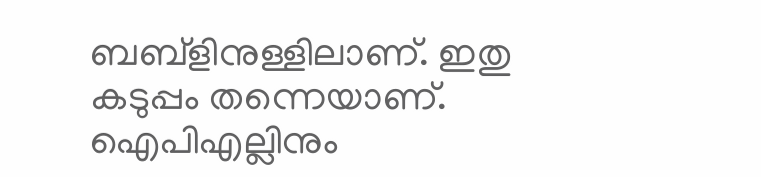ബബ്‌ളിനുള്ളിലാണ്. ഇതു കടുപ്പം തന്നെയാണ്. ഐപിഎല്ലിനും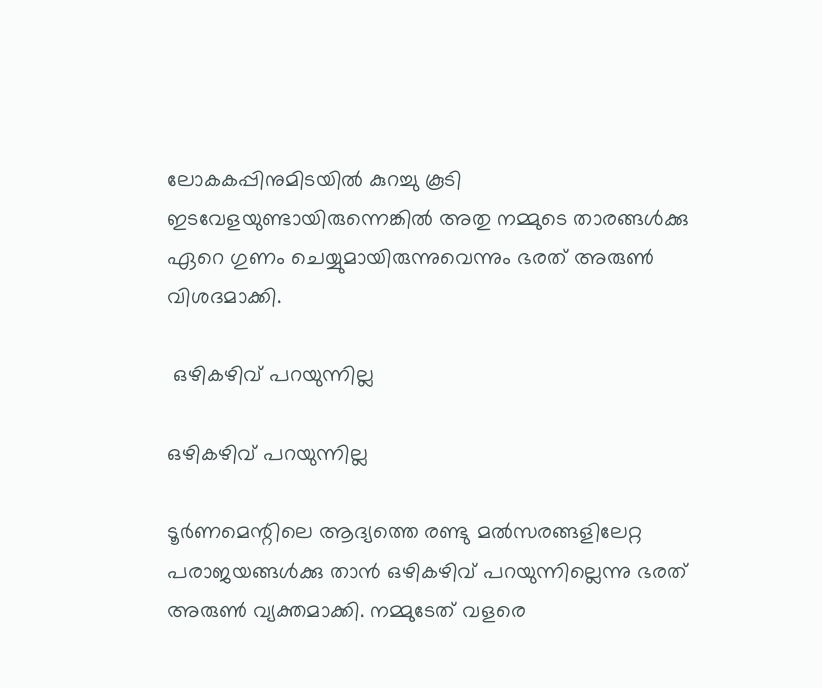ലോകകപ്പിനുമിടയില്‍ കുറച്ചു കൂടി ഇടവേളയുണ്ടായിരുന്നെങ്കില്‍ അതു നമ്മുടെ താരങ്ങള്‍ക്കു ഏറെ ഗുണം ചെയ്യുമായിരുന്നുവെന്നും ഭരത് അരുണ്‍ വിശദമാക്കി.

 ഒഴികഴിവ് പറയുന്നില്ല

ഒഴികഴിവ് പറയുന്നില്ല

ടൂര്‍ണമെന്റിലെ ആദ്യത്തെ രണ്ടു മല്‍സരങ്ങളിലേറ്റ പരാജയങ്ങള്‍ക്കു താന്‍ ഒഴികഴിവ് പറയുന്നില്ലെന്നു ഭരത് അരുണ്‍ വ്യക്തമാക്കി. നമ്മുടേത് വളരെ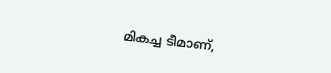മികച്ച ടീമാണ്,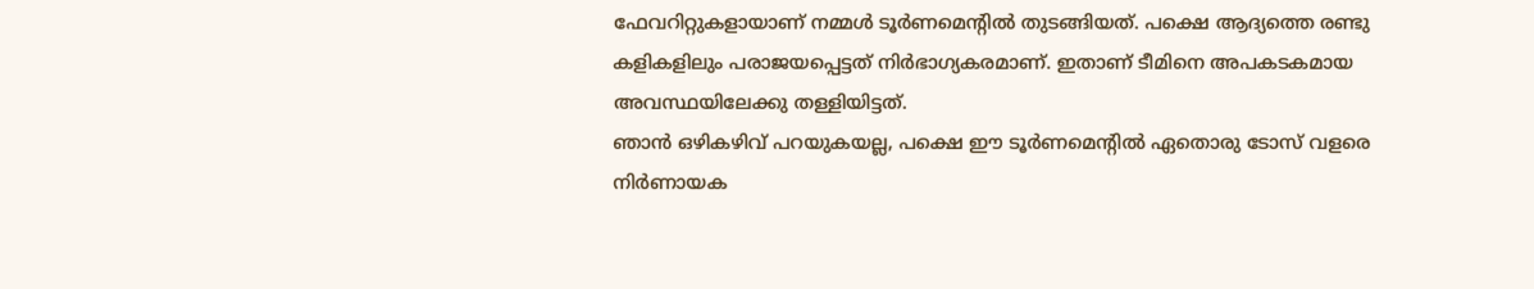ഫേവറിറ്റുകളായാണ് നമ്മള്‍ ടൂര്‍ണമെന്റില്‍ തുടങ്ങിയത്. പക്ഷെ ആദ്യത്തെ രണ്ടു കളികളിലും പരാജയപ്പെട്ടത് നിര്‍ഭാഗ്യകരമാണ്. ഇതാണ് ടീമിനെ അപകടകമായ അവസ്ഥയിലേക്കു തള്ളിയിട്ടത്.
ഞാന്‍ ഒഴികഴിവ് പറയുകയല്ല, പക്ഷെ ഈ ടൂര്‍ണമെന്റില്‍ ഏതൊരു ടോസ് വളരെ നിര്‍ണായക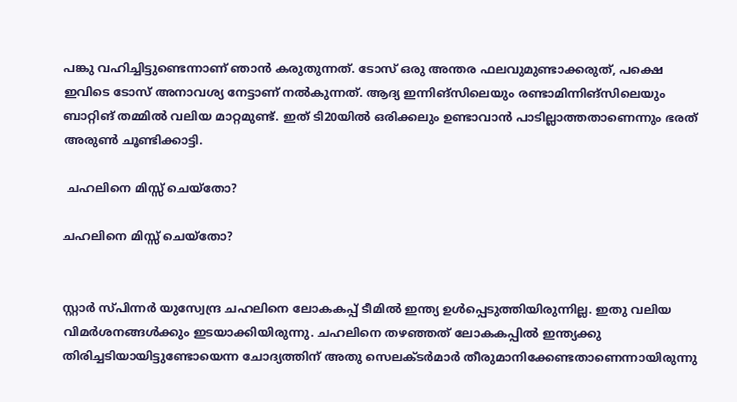പങ്കു വഹിച്ചിട്ടുണ്ടെന്നാണ് ഞാന്‍ കരുതുന്നത്. ടോസ് ഒരു അന്തര ഫലവുമുണ്ടാക്കരുത്, പക്ഷെ ഇവിടെ ടോസ് അനാവശ്യ നേട്ടാണ് നല്‍കുന്നത്. ആദ്യ ഇന്നിങ്‌സിലെയും രണ്ടാമിന്നിങ്‌സിലെയും ബാറ്റിങ് തമ്മില്‍ വലിയ മാറ്റമുണ്ട്. ഇത് ടി20യില്‍ ഒരിക്കലും ഉണ്ടാവാന്‍ പാടില്ലാത്തതാണെന്നും ഭരത് അരുണ്‍ ചൂണ്ടിക്കാട്ടി.

 ചഹലിനെ മിസ്സ് ചെയ്‌തോ?

ചഹലിനെ മിസ്സ് ചെയ്‌തോ?


സ്റ്റാര്‍ സ്പിന്നര്‍ യുസ്വേന്ദ്ര ചഹലിനെ ലോകകപ്പ് ടീമില്‍ ഇന്ത്യ ഉള്‍പ്പെടുത്തിയിരുന്നില്ല. ഇതു വലിയ വിമര്‍ശനങ്ങള്‍ക്കും ഇടയാക്കിയിരുന്നു. ചഹലിനെ തഴഞ്ഞത് ലോകകപ്പില്‍ ഇന്ത്യക്കു തിരിച്ചടിയായിട്ടുണ്ടോയെന്ന ചോദ്യത്തിന് അതു സെലക്ടര്‍മാര്‍ തീരുമാനിക്കേണ്ടതാണെന്നായിരുന്നു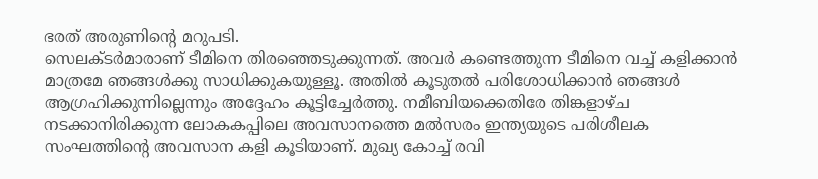ഭരത് അരുണിന്റെ മറുപടി.
സെലക്ടര്‍മാരാണ് ടീമിനെ തിരഞ്ഞെടുക്കുന്നത്. അവര്‍ കണ്ടെത്തുന്ന ടീമിനെ വച്ച് കളിക്കാന്‍ മാത്രമേ ഞങ്ങള്‍ക്കു സാധിക്കുകയുള്ളൂ. അതില്‍ കൂടുതല്‍ പരിശോധിക്കാന്‍ ഞങ്ങള്‍ ആഗ്രഹിക്കുന്നില്ലെന്നും അദ്ദേഹം കൂട്ടിച്ചേര്‍ത്തു. നമീബിയക്കെതിരേ തിങ്കളാഴ്ച നടക്കാനിരിക്കുന്ന ലോകകപ്പിലെ അവസാനത്തെ മല്‍സരം ഇന്ത്യയുടെ പരിശീലക സംഘത്തിന്റെ അവസാന കളി കൂടിയാണ്. മുഖ്യ കോച്ച് രവി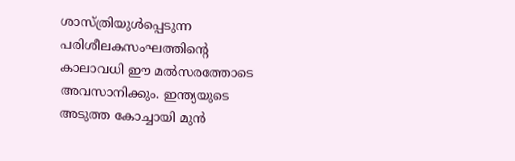ശാസ്ത്രിയുള്‍പ്പെടുന്ന പരിശീലകസംഘത്തിന്റെ കാലാവധി ഈ മല്‍സരത്തോടെ അവസാനിക്കും. ഇന്ത്യയുടെ അടുത്ത കോച്ചായി മുന്‍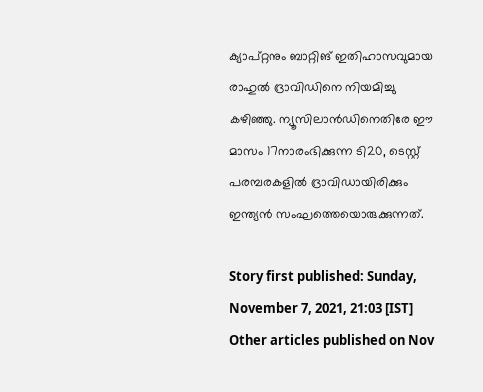ക്യാപ്റ്റനും ബാറ്റിങ് ഇതിഹാസവുമായ രാഹുല്‍ ദ്രാവിഡിനെ നിയമിച്ചു കഴിഞ്ഞു. ന്യൂസിലാന്‍ഡിനെതിരേ ഈ മാസം 17നാരംഭിക്കുന്ന ടി20, ടെസ്റ്റ് പരമ്പരകളില്‍ ദ്രാവിഡായിരിക്കും ഇന്ത്യന്‍ സംഘത്തെയൊരുക്കുന്നത്.

Story first published: Sunday, November 7, 2021, 21:03 [IST]
Other articles published on Nov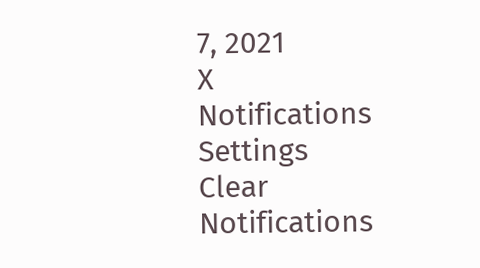7, 2021
X
Notifications
Settings
Clear Notifications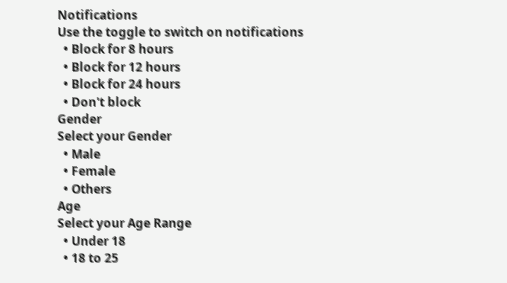Notifications
Use the toggle to switch on notifications
  • Block for 8 hours
  • Block for 12 hours
  • Block for 24 hours
  • Don't block
Gender
Select your Gender
  • Male
  • Female
  • Others
Age
Select your Age Range
  • Under 18
  • 18 to 25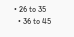• 26 to 35
  • 36 to 45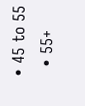• 45 to 55
  • 55+